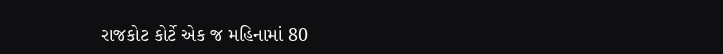રાજકોટ કોર્ટે એક જ મહિનામાં 80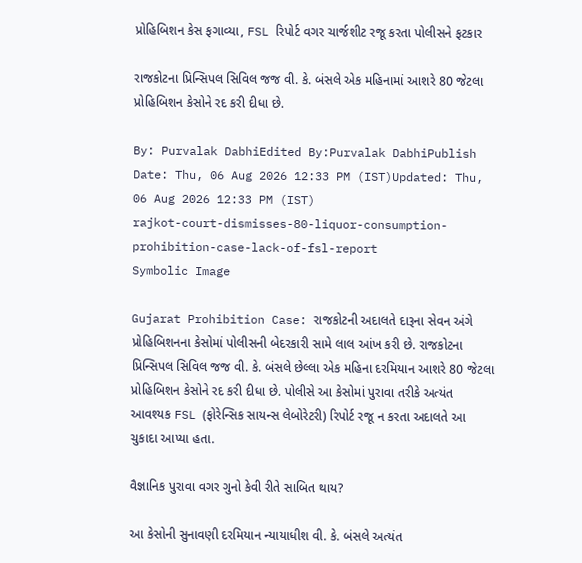પ્રોહિબિશન કેસ ફગાવ્યા, FSL રિપોર્ટ વગર ચાર્જશીટ રજૂ કરતા પોલીસને ફટકાર

રાજકોટના પ્રિન્સિપલ સિવિલ જજ વી. કે. બંસલે એક મહિનામાં આશરે 80 જેટલા પ્રોહિબિશન કેસોને રદ કરી દીધા છે.

By: Purvalak DabhiEdited By:Purvalak DabhiPublish Date: Thu, 06 Aug 2026 12:33 PM (IST)Updated: Thu, 06 Aug 2026 12:33 PM (IST)
rajkot-court-dismisses-80-liquor-consumption-prohibition-case-lack-of-fsl-report
Symbolic Image

Gujarat Prohibition Case: રાજકોટની અદાલતે દારૂના સેવન અંગે પ્રોહિબિશનના કેસોમાં પોલીસની બેદરકારી સામે લાલ આંખ કરી છે. રાજકોટના પ્રિન્સિપલ સિવિલ જજ વી. કે. બંસલે છેલ્લા એક મહિના દરમિયાન આશરે 80 જેટલા પ્રોહિબિશન કેસોને રદ કરી દીધા છે. પોલીસે આ કેસોમાં પુરાવા તરીકે અત્યંત આવશ્યક FSL (ફોરેન્સિક સાયન્સ લેબોરેટરી) રિપોર્ટ રજૂ ન કરતા અદાલતે આ ચુકાદા આપ્યા હતા.

વૈજ્ઞાનિક પુરાવા વગર ગુનો કેવી રીતે સાબિત થાય?

આ કેસોની સુનાવણી દરમિયાન ન્યાયાધીશ વી. કે. બંસલે અત્યંત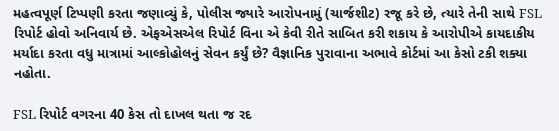મહત્વપૂર્ણ ટિપ્પણી કરતા જણાવ્યું કે, પોલીસ જ્યારે આરોપનામું (ચાર્જશીટ) રજૂ કરે છે, ત્યારે તેની સાથે FSL રિપોર્ટ હોવો અનિવાર્ય છે. એફએસએલ રિપોર્ટ વિના એ કેવી રીતે સાબિત કરી શકાય કે આરોપીએ કાયદાકીય મર્યાદા કરતા વધુ માત્રામાં આલ્કોહોલનું સેવન કર્યું છે? વૈજ્ઞાનિક પુરાવાના અભાવે કોર્ટમાં આ કેસો ટકી શક્યા નહોતા.

FSL રિપોર્ટ વગરના 40 કેસ તો દાખલ થતા જ રદ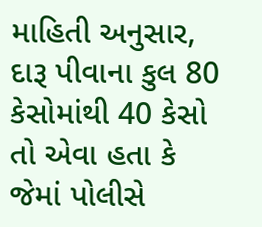માહિતી અનુસાર, દારૂ પીવાના કુલ 80 કેસોમાંથી 40 કેસો તો એવા હતા કે જેમાં પોલીસે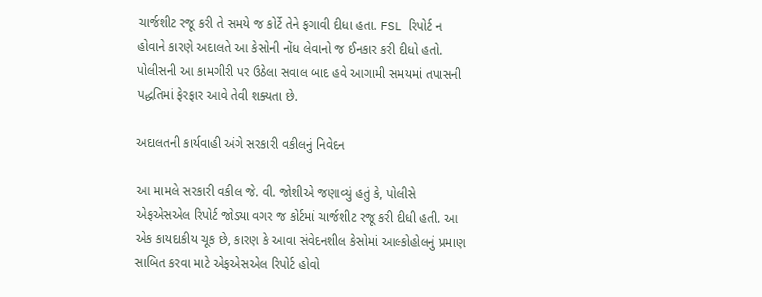ચાર્જશીટ રજૂ કરી તે સમયે જ કોર્ટે તેને ફગાવી દીધા હતા. FSL રિપોર્ટ ન હોવાને કારણે અદાલતે આ કેસોની નોંધ લેવાનો જ ઈનકાર કરી દીધો હતો. પોલીસની આ કામગીરી પર ઉઠેલા સવાલ બાદ હવે આગામી સમયમાં તપાસની પદ્ધતિમાં ફેરફાર આવે તેવી શક્યતા છે.

અદાલતની કાર્યવાહી અંગે સરકારી વકીલનું નિવેદન

આ મામલે સરકારી વકીલ જે. વી. જોશીએ જણાવ્યું હતું કે, પોલીસે એફએસએલ રિપોર્ટ જોડ્યા વગર જ કોર્ટમાં ચાર્જશીટ રજૂ કરી દીધી હતી. આ એક કાયદાકીય ચૂક છે, કારણ કે આવા સંવેદનશીલ કેસોમાં આલ્કોહોલનું પ્રમાણ સાબિત કરવા માટે એફએસએલ રિપોર્ટ હોવો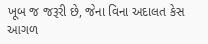ખૂબ જ જરૂરી છે, જેના વિના અદાલત કેસ આગળ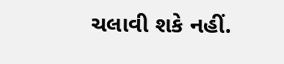ચલાવી શકે નહીં.